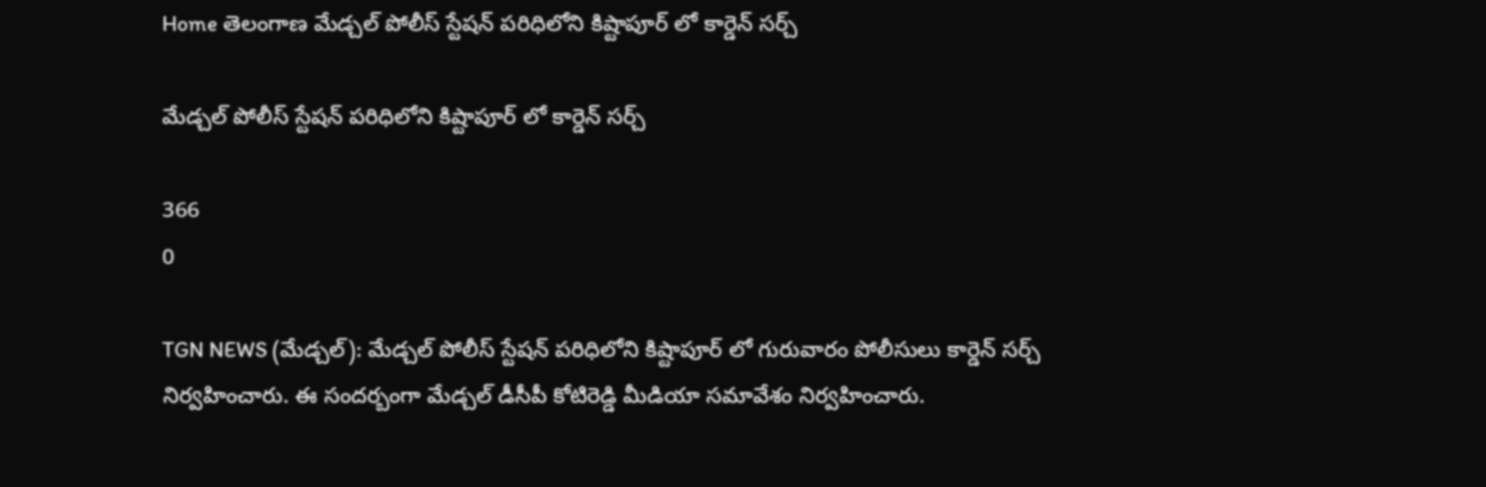Home తెలంగాణ మేడ్చల్ పోలీస్ స్టేషన్ పరిధిలోని కిష్టాపూర్ లో కార్డెన్ సర్చ్

మేడ్చల్ పోలీస్ స్టేషన్ పరిధిలోని కిష్టాపూర్ లో కార్డెన్ సర్చ్

366
0

TGN NEWS (మేడ్చల్): మేడ్చల్ పోలీస్ స్టేషన్ పరిధిలోని కిష్టాపూర్ లో గురువారం పోలీసులు కార్డెన్ సర్చ్ నిర్వహించారు. ఈ సందర్బంగా మేడ్చల్ డీసీపీ కోటిరెడ్డి మీడియా సమావేశం నిర్వహించారు.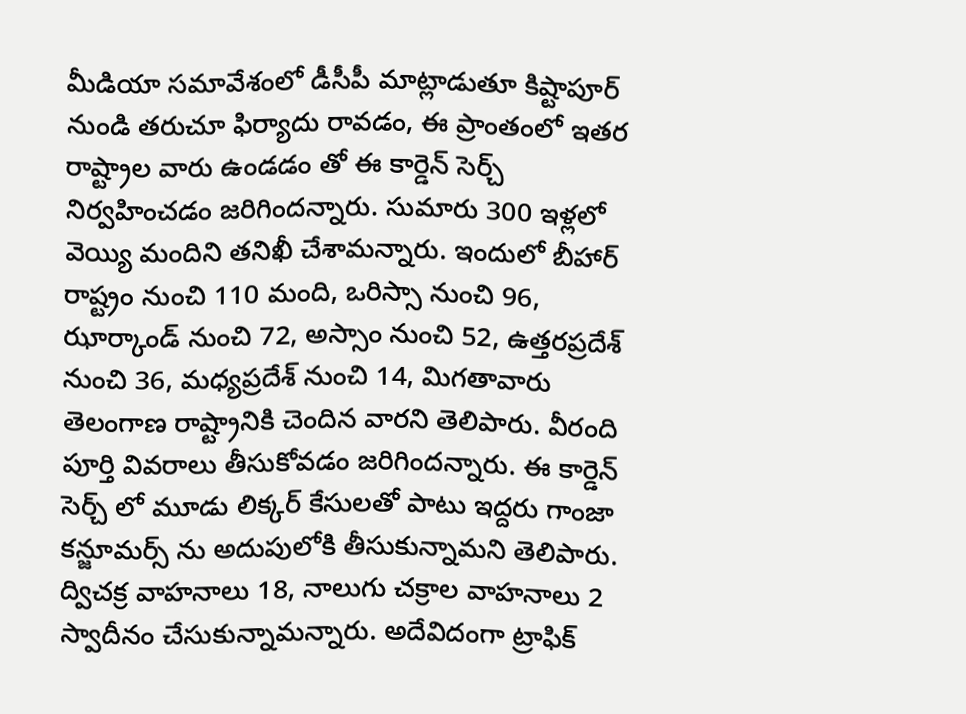మీడియా సమావేశంలో డీసీపీ మాట్లాడుతూ కిష్టాపూర్ నుండి తరుచూ ఫిర్యాదు రావడం, ఈ ప్రాంతంలో ఇతర రాష్ట్రాల వారు ఉండడం తో ఈ కార్డెన్ సెర్చ్ నిర్వహించడం జరిగిందన్నారు. సుమారు 300 ఇళ్లలో వెయ్యి మందిని తనిఖీ చేశామన్నారు. ఇందులో బీహార్ రాష్ట్రం నుంచి 110 మంది, ఒరిస్సా నుంచి 96, ఝార్కాండ్ నుంచి 72, అస్సాం నుంచి 52, ఉత్తరప్రదేశ్ నుంచి 36, మధ్యప్రదేశ్ నుంచి 14, మిగతావారు తెలంగాణ రాష్ట్రానికి చెందిన వారని తెలిపారు. వీరంది పూర్తి వివరాలు తీసుకోవడం జరిగిందన్నారు. ఈ కార్డెన్ సెర్చ్ లో మూడు లిక్కర్ కేసులతో పాటు ఇద్దరు గాంజా కన్జూమర్స్ ను అదుపులోకి తీసుకున్నామని తెలిపారు. ద్విచక్ర వాహనాలు 18, నాలుగు చక్రాల వాహనాలు 2 స్వాదీనం చేసుకున్నామన్నారు. అదేవిదంగా ట్రాఫిక్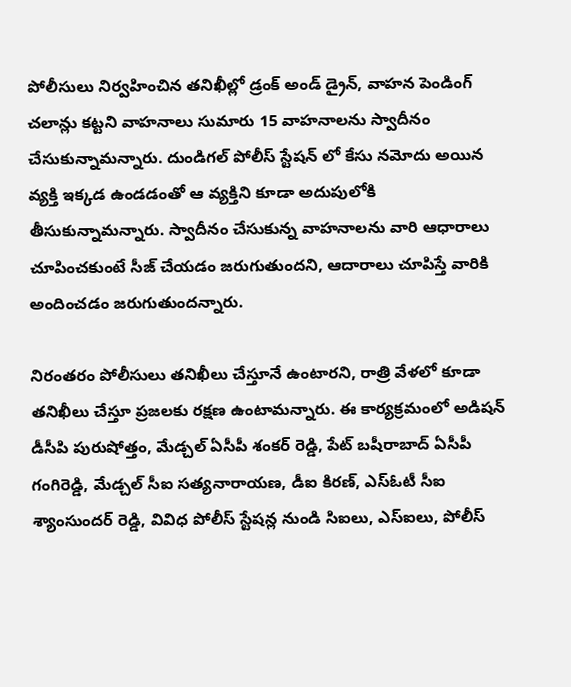పోలీసులు నిర్వహించిన తనిఖీల్లో డ్రంక్ అండ్ డ్రైన్, వాహన పెండింగ్ చలాన్లు కట్టని వాహనాలు సుమారు 15 వాహనాలను స్వాదీనం చేసుకున్నామన్నారు. దుండిగల్ పోలీస్ స్టేషన్ లో కేసు నమోదు అయిన వ్యక్తి ఇక్కడ ఉండడంతో ఆ వ్యక్తిని కూడా అదుపులోకి తీసుకున్నామన్నారు. స్వాదీనం చేసుకున్న వాహనాలను వారి ఆధారాలు చూపించకుంటే సీజ్ చేయడం జరుగుతుందని, ఆదారాలు చూపిస్తే వారికి అందించడం జరుగుతుందన్నారు.

నిరంతరం పోలీసులు తనిఖీలు చేస్తూనే ఉంటారని, రాత్రి వేళలో కూడా తనిఖీలు చేస్తూ ప్రజలకు రక్షణ ఉంటామన్నారు. ఈ కార్యక్రమంలో అడిషన్ డీసీపి పురుషోత్తం, మేడ్చల్ ఏసీపీ శంకర్ రెడ్డి, పేట్ బషీరాబాద్ ఏసీపీ గంగిరెడ్డి, మేడ్చల్ సీఐ సత్యనారాయణ, డీఐ కిరణ్, ఎస్ఓటీ సీఐ శ్యాంసుందర్ రెడ్డి, వివిధ పోలీస్ స్టేషన్ల నుండి సిఐలు, ఎస్ఐలు, పోలీస్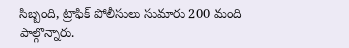సిబ్బంది, ట్రాఫిక్ పోలీసులు సుమారు 200 మంది పాల్గొన్నారు.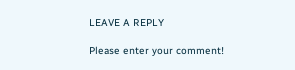LEAVE A REPLY

Please enter your comment!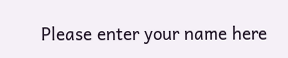Please enter your name here